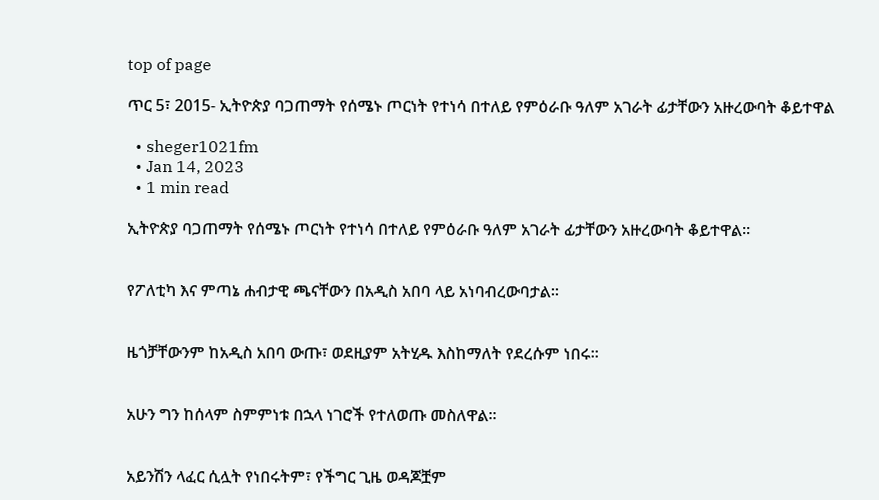top of page

ጥር 5፣ 2015- ኢትዮጵያ ባጋጠማት የሰሜኑ ጦርነት የተነሳ በተለይ የምዕራቡ ዓለም አገራት ፊታቸውን አዙረውባት ቆይተዋል

  • sheger1021fm
  • Jan 14, 2023
  • 1 min read

ኢትዮጵያ ባጋጠማት የሰሜኑ ጦርነት የተነሳ በተለይ የምዕራቡ ዓለም አገራት ፊታቸውን አዙረውባት ቆይተዋል፡፡


የፖለቲካ እና ምጣኔ ሐብታዊ ጫናቸውን በአዲስ አበባ ላይ አነባብረውባታል፡፡


ዜጎቻቸውንም ከአዲስ አበባ ውጡ፣ ወደዚያም አትሂዱ እስከማለት የደረሱም ነበሩ፡፡


አሁን ግን ከሰላም ስምምነቱ በኋላ ነገሮች የተለወጡ መስለዋል፡፡


አይንሽን ላፈር ሲሏት የነበሩትም፣ የችግር ጊዜ ወዳጆቿም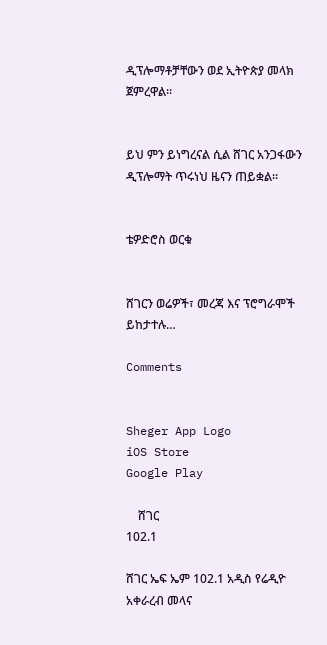ዲፕሎማቶቻቸውን ወደ ኢትዮጵያ መላክ ጀምረዋል፡፡


ይህ ምን ይነግረናል ሲል ሸገር አንጋፋውን ዲፕሎማት ጥሩነህ ዜናን ጠይቋል፡፡


ቴዎድሮስ ወርቁ


ሸገርን ወሬዎች፣ መረጃ እና ፕሮግራሞች ይከታተሉ…

Comments


Sheger App Logo
iOS Store
Google Play

    ሸገር
102.1

ሸገር ኤፍ ኤም 102.1 አዲስ የሬዲዮ አቀራረብ መላና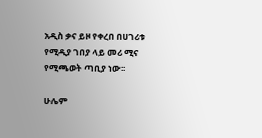አዲስ ቃና ይዞ የቀረበ በሀገሪቱ የሚዲያ ገበያ ላይ መሪ ሚና የሚጫወት ጣቢያ ነው፡፡

ሁሌም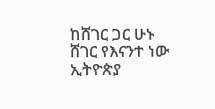ከሸገር ጋር ሁኑ
ሸገር የእናንተ ነው
ኢትዮጵያ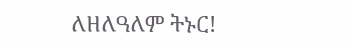ለዘለዓለም ትኑር!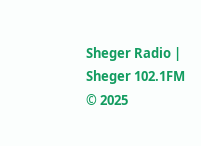Sheger Radio | Sheger 102.1FM  © 2025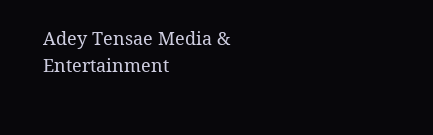Adey Tensae Media & Entertainment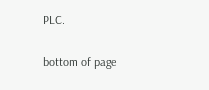PLC.

bottom of page